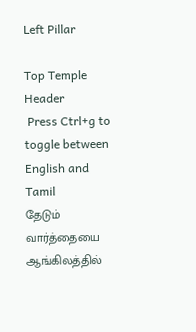Left Pillar

Top Temple Header
 Press Ctrl+g to toggle between English and Tamil
தேடும் வார்த்தையை ஆங்கிலத்தில்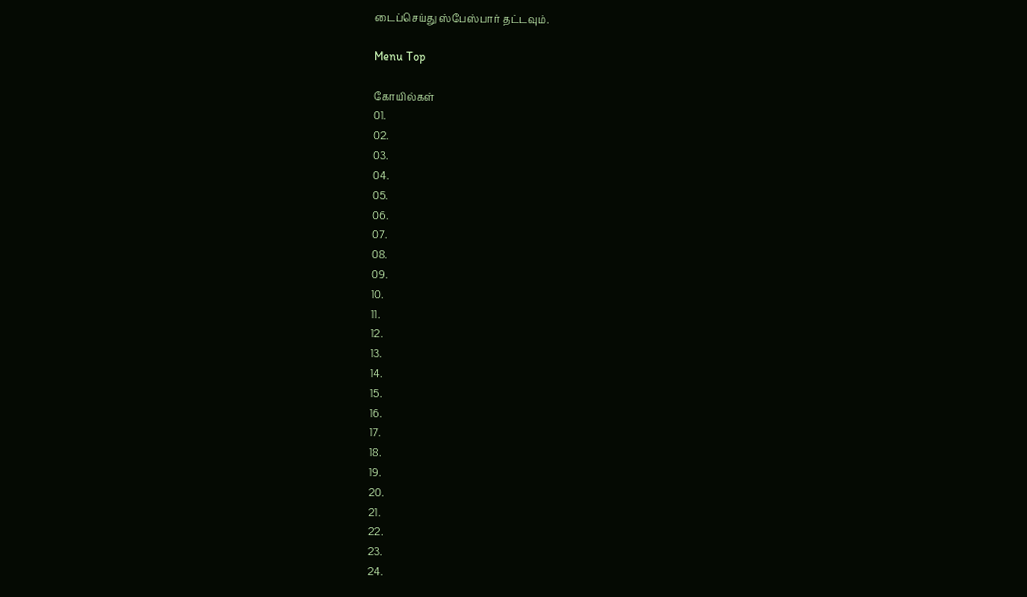டைப்செய்து ஸ்பேஸ்பார் தட்டவும்.

Menu Top

கோயில்கள்
01.
02.
03.
04.
05.
06.
07.
08.
09.
10.
11.
12.
13.
14.
15.
16.
17.
18.
19.
20.
21.
22.
23.
24.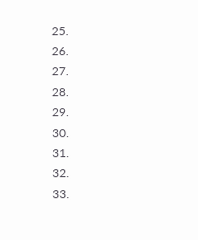25.
26.
27.
28.
29.
30.
31.
32.
33.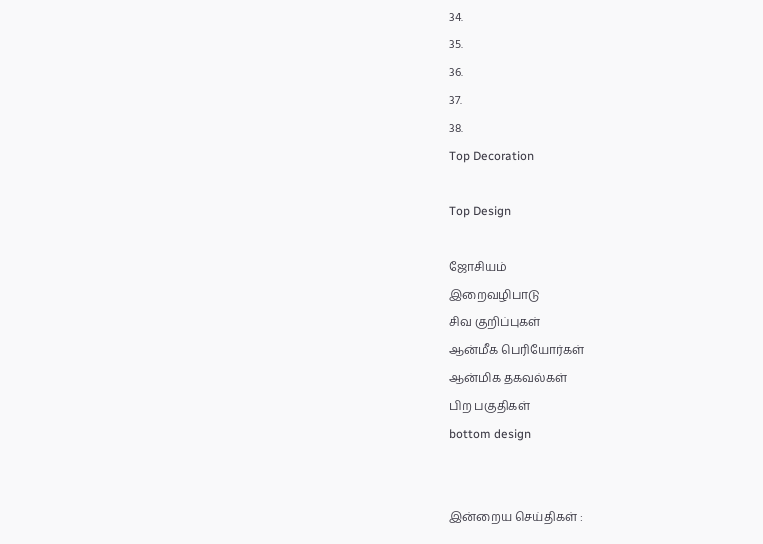34.
35.
36.
37.
38.
Top Decoration

Top Design

ஜோசியம்
இறைவழிபாடு
சிவ குறிப்புகள்
ஆன்மீக பெரியோர்கள்
ஆன்மிக தகவல்கள்
பிற பகுதிகள்
bottom design


இன்றைய செய்திகள் :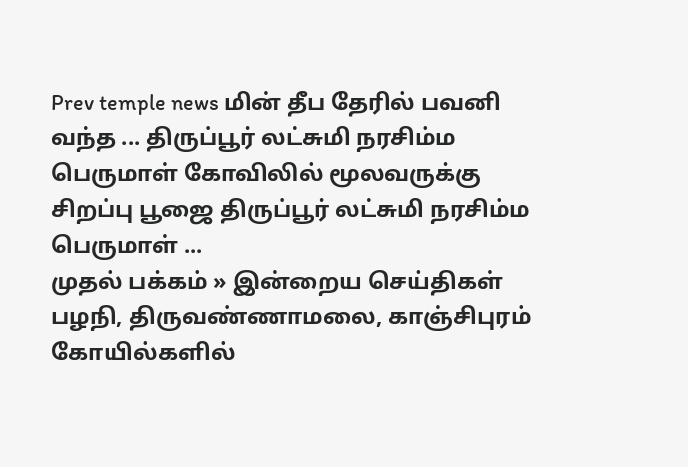Prev temple news மின் தீப தேரில் பவனி வந்த ... திருப்பூர் லட்சுமி நரசிம்ம பெருமாள் கோவிலில் மூலவருக்கு சிறப்பு பூஜை திருப்பூர் லட்சுமி நரசிம்ம பெருமாள் ...
முதல் பக்கம் » இன்றைய செய்திகள்
பழநி, திருவண்ணாமலை, காஞ்சிபுரம் கோயில்களில்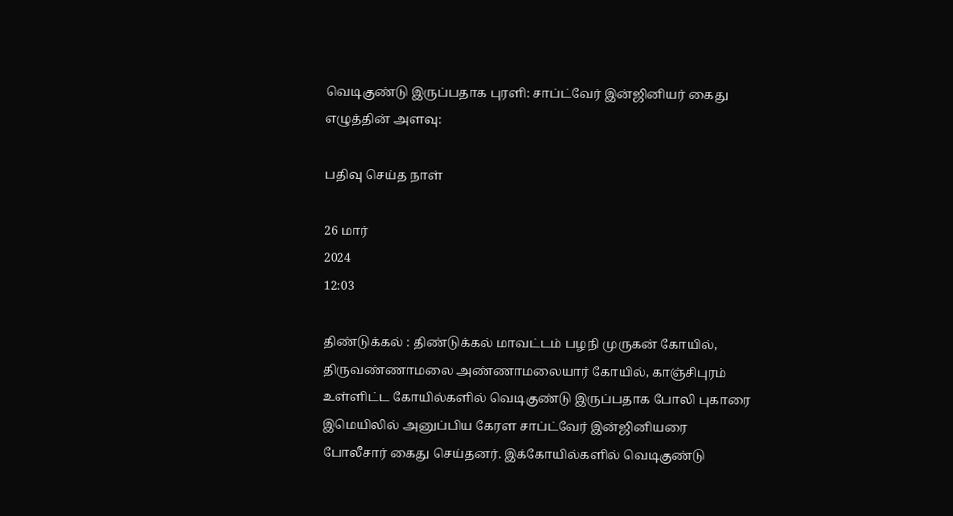வெடிகுண்டு இருப்பதாக புரளி: சாப்ட்வேர் இன்ஜினியர் கைது
எழுத்தின் அளவு:

பதிவு செய்த நாள்

26 மார்
2024
12:03

திண்டுக்கல் : திண்டுக்கல் மாவட்டம் பழநி முருகன் கோயில், திருவண்ணாமலை அண்ணாமலையார் கோயில், காஞ்சிபுரம் உள்ளிட்ட கோயில்களில் வெடிகுண்டு இருப்பதாக போலி புகாரை இமெயிலில் அனுப்பிய கேரள சாப்ட்வேர் இன்ஜினியரை போலீசார் கைது செய்தனர். இக்கோயில்களில் வெடிகுண்டு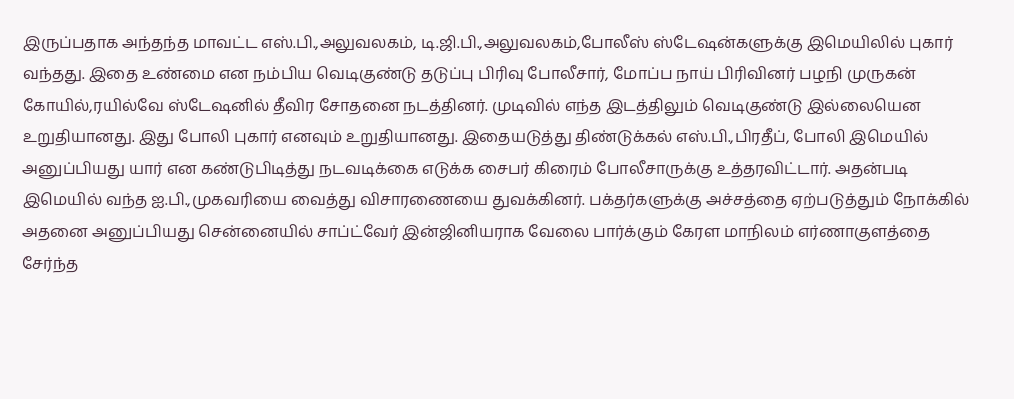இருப்பதாக அந்தந்த மாவட்ட எஸ்.பி.,அலுவலகம், டி.ஜி.பி.,அலுவலகம்,போலீஸ் ஸ்டேஷன்களுக்கு இமெயிலில் புகார் வந்தது. இதை உண்மை என நம்பிய வெடிகுண்டு தடுப்பு பிரிவு போலீசார், மோப்ப நாய் பிரிவினர் பழநி முருகன் கோயில்,ரயில்வே ஸ்டேஷனில் தீவிர சோதனை நடத்தினர். முடிவில் எந்த இடத்திலும் வெடிகுண்டு இல்லையென உறுதியானது. இது போலி புகார் எனவும் உறுதியானது. இதையடுத்து திண்டுக்கல் எஸ்.பி.,பிரதீப், போலி இமெயில் அனுப்பியது யார் என கண்டுபிடித்து நடவடிக்கை எடுக்க சைபர் கிரைம் போலீசாருக்கு உத்தரவிட்டார். அதன்படி இமெயில் வந்த ஐ.பி.,முகவரியை வைத்து விசாரணையை துவக்கினர். பக்தர்களுக்கு அச்சத்தை ஏற்படுத்தும் நோக்கில் அதனை அனுப்பியது சென்னையில் சாப்ட்வேர் இன்ஜினியராக வேலை பார்க்கும் கேரள மாநிலம் எர்ணாகுளத்தை சேர்ந்த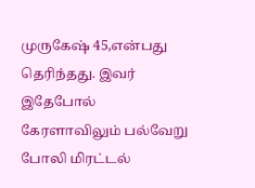முருகேஷ் 45,என்பது தெரிந்தது. இவர் இதேபோல் கேரளாவிலும் பல்வேறு போலி மிரட்டல்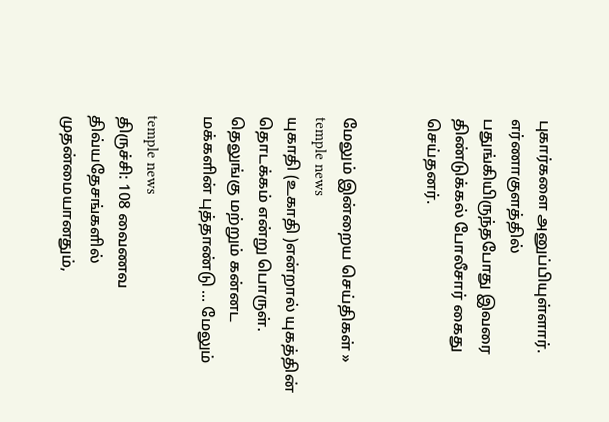புகார்களை அனுப்பியுள்ளார். எர்ணாகுளத்தில் பதுங்கியிருந்தபோது இவரை திண்டுக்கல் போலீசார் கைது செய்தனர்.


மேலும் இன்றைய செய்திகள் »
temple news
யுகாதி (உகாதி )என்றால் யுகத்தின் தொடக்கம் என்று பொருள். தெலுங்கு மற்றும் கன்னட மக்களின் புத்தாண்டு ... மேலும்

temple news
திருச்சி: 108 வைணவ திவ்யதேசங்களில் முதன்மையானதும்,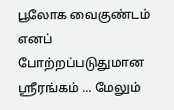பூலோக வைகுண்டம் எனப் போற்றப்படுதுமான ஸ்ரீரங்கம் ... மேலும்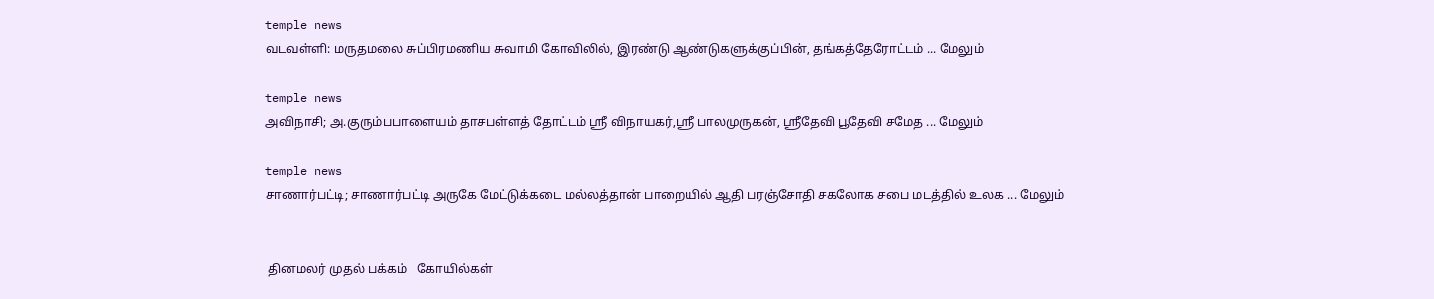temple news
வடவள்ளி: மருதமலை சுப்பிரமணிய சுவாமி கோவிலில், இரண்டு ஆண்டுகளுக்குப்பின், தங்கத்தேரோட்டம் ... மேலும்

temple news
அவிநாசி; அ.குரும்பபாளையம் தாசபள்ளத் தோட்டம் ஸ்ரீ விநாயகர்,ஸ்ரீ பாலமுருகன், ஸ்ரீதேவி பூதேவி சமேத ... மேலும்

temple news
சாணார்பட்டி; சாணார்பட்டி அருகே மேட்டுக்கடை மல்லத்தான் பாறையில் ஆதி பரஞ்சோதி சகலோக சபை மடத்தில் உலக ... மேலும்


 தினமலர் முதல் பக்கம்   கோயில்கள்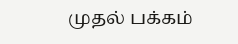முதல் பக்கம்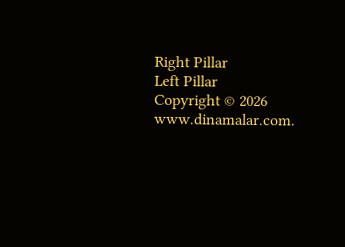Right Pillar
Left Pillar
Copyright © 2026 www.dinamalar.com.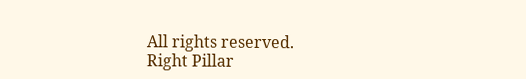All rights reserved.
Right Pillar